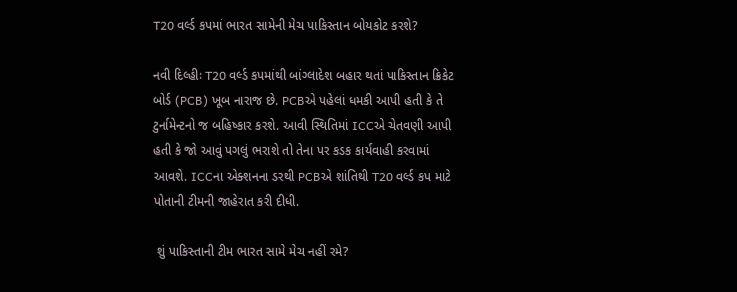T20 વર્લ્ડ કપમાં ભારત સામેની મેચ પાકિસ્તાન બોયકોટ કરશે?

નવી દિલ્હીઃ T20 વર્લ્ડ કપમાંથી બાંગ્લાદેશ બહાર થતાં પાકિસ્તાન ક્રિકેટ બોર્ડ (PCB) ખૂબ નારાજ છે. PCBએ પહેલાં ધમકી આપી હતી કે તે ટુર્નામેન્ટનો જ બહિષ્કાર કરશે. આવી સ્થિતિમાં ICCએ ચેતવણી આપી હતી કે જો આવું પગલું ભરાશે તો તેના પર કડક કાર્યવાહી કરવામાં આવશે. ICCના એક્શનના ડરથી PCBએ શાંતિથી T20 વર્લ્ડ કપ માટે પોતાની ટીમની જાહેરાત કરી દીધી.

 શું પાકિસ્તાની ટીમ ભારત સામે મેચ નહીં રમે?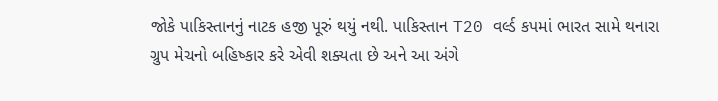જોકે પાકિસ્તાનનું નાટક હજી પૂરું થયું નથી. પાકિસ્તાન T20 વર્લ્ડ કપમાં ભારત સામે થનારા ગ્રુપ મેચનો બહિષ્કાર કરે એવી શક્યતા છે અને આ અંગે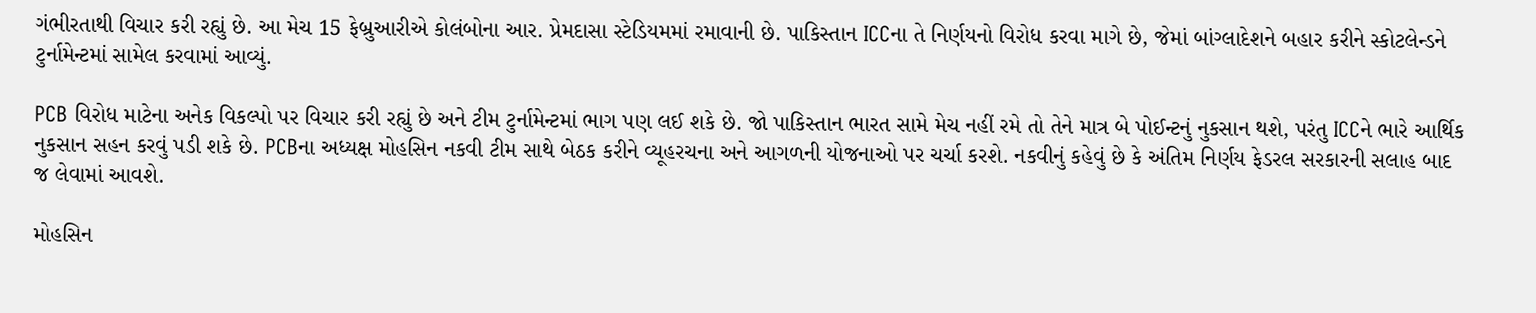ગંભીરતાથી વિચાર કરી રહ્યું છે. આ મેચ 15 ફેબ્રુઆરીએ કોલંબોના આર. પ્રેમદાસા સ્ટેડિયમમાં રમાવાની છે. પાકિસ્તાન ICCના તે નિર્ણયનો વિરોધ કરવા માગે છે, જેમાં બાંગ્લાદેશને બહાર કરીને સ્કોટલેન્ડને ટુર્નામેન્ટમાં સામેલ કરવામાં આવ્યું.

PCB વિરોધ માટેના અનેક વિકલ્પો પર વિચાર કરી રહ્યું છે અને ટીમ ટુર્નામેન્ટમાં ભાગ પણ લઈ શકે છે. જો પાકિસ્તાન ભારત સામે મેચ નહીં રમે તો તેને માત્ર બે પોઈન્ટનું નુકસાન થશે, પરંતુ ICCને ભારે આર્થિક નુકસાન સહન કરવું પડી શકે છે. PCBના અધ્યક્ષ મોહસિન નકવી ટીમ સાથે બેઠક કરીને વ્યૂહરચના અને આગળની યોજનાઓ પર ચર્ચા કરશે. નકવીનું કહેવું છે કે અંતિમ નિર્ણય ફેડરલ સરકારની સલાહ બાદ જ લેવામાં આવશે.

મોહસિન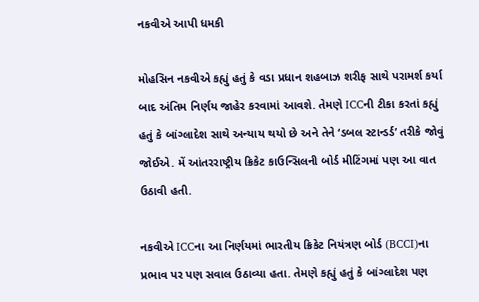નકવીએ આપી ધમકી

મોહસિન નકવીએ કહ્યું હતું કે વડા પ્રધાન શહબાઝ શરીફ સાથે પરામર્શ કર્યા બાદ અંતિમ નિર્ણય જાહેર કરવામાં આવશે. તેમણે ICCની ટીકા કરતાં કહ્યું હતું કે બાંગ્લાદેશ સાથે અન્યાય થયો છે અને તેને ‘ડબલ સ્ટાન્ડર્ડ’ તરીકે જોવું જોઈએ. મેં આંતરરાષ્ટ્રીય ક્રિકેટ કાઉન્સિલની બોર્ડ મીટિંગમાં પણ આ વાત ઉઠાવી હતી.

નકવીએ ICCના આ નિર્ણયમાં ભારતીય ક્રિકેટ નિયંત્રણ બોર્ડ (BCCI)ના પ્રભાવ પર પણ સવાલ ઉઠાવ્યા હતા. તેમણે કહ્યું હતું કે બાંગ્લાદેશ પણ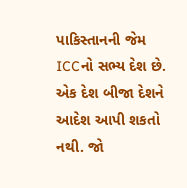પાકિસ્તાનની જેમ ICCનો સભ્ય દેશ છે. એક દેશ બીજા દેશને આદેશ આપી શકતો નથી. જો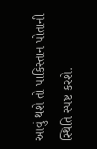આવું થશે તો પાકિસ્તાન પોતાની સ્થિતિ સ્પષ્ટ કરશે.